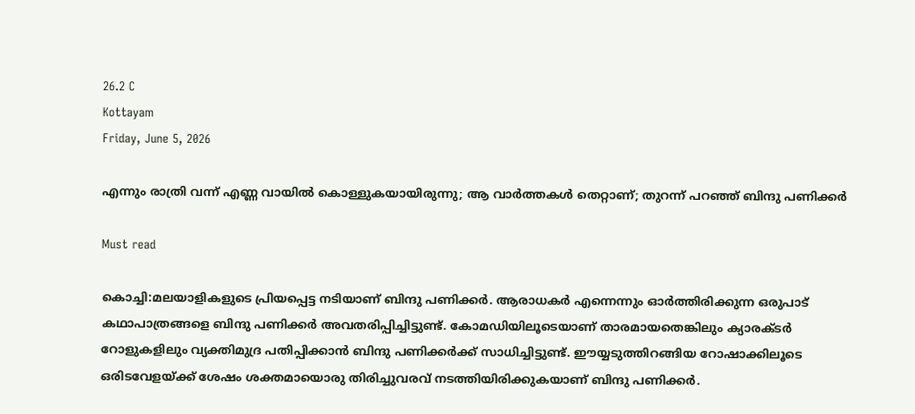26.2 C
Kottayam
Friday, June 5, 2026

എന്നും രാത്രി വന്ന് എണ്ണ വായില്‍ കൊള്ളുകയായിരുന്നു; ആ വാര്‍ത്തകള്‍ തെറ്റാണ്; തുറന്ന് പറഞ്ഞ് ബിന്ദു പണിക്കര്‍

Must read

കൊച്ചി:മലയാളികളുടെ പ്രിയപ്പെട്ട നടിയാണ് ബിന്ദു പണിക്കര്‍. ആരാധകര്‍ എന്നെന്നും ഓര്‍ത്തിരിക്കുന്ന ഒരുപാട് കഥാപാത്രങ്ങളെ ബിന്ദു പണിക്കര്‍ അവതരിപ്പിച്ചിട്ടുണ്ട്. കോമഡിയിലൂടെയാണ് താരമായതെങ്കിലും ക്യാരക്ടര്‍ റോളുകളിലും വ്യക്തിമുദ്ര പതിപ്പിക്കാന്‍ ബിന്ദു പണിക്കര്‍ക്ക് സാധിച്ചിട്ടുണ്ട്. ഈയ്യടുത്തിറങ്ങിയ റോഷാക്കിലൂടെ ഒരിടവേളയ്ക്ക് ശേഷം ശക്തമായൊരു തിരിച്ചുവരവ് നടത്തിയിരിക്കുകയാണ് ബിന്ദു പണിക്കര്‍.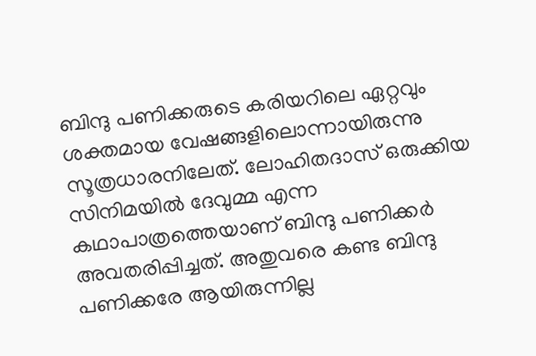ബിന്ദു പണിക്കരുടെ കരിയറിലെ ഏറ്റവും ശക്തമായ വേഷങ്ങളിലൊന്നായിരുന്നു സൂത്രധാരനിലേത്. ലോഹിതദാസ് ഒരുക്കിയ സിനിമയില്‍ ദേവുമ്മ എന്ന കഥാപാത്രത്തെയാണ് ബിന്ദു പണിക്കര്‍ അവതരിപ്പിച്ചത്. അതുവരെ കണ്ട ബിന്ദു പണിക്കരേ ആയിരുന്നില്ല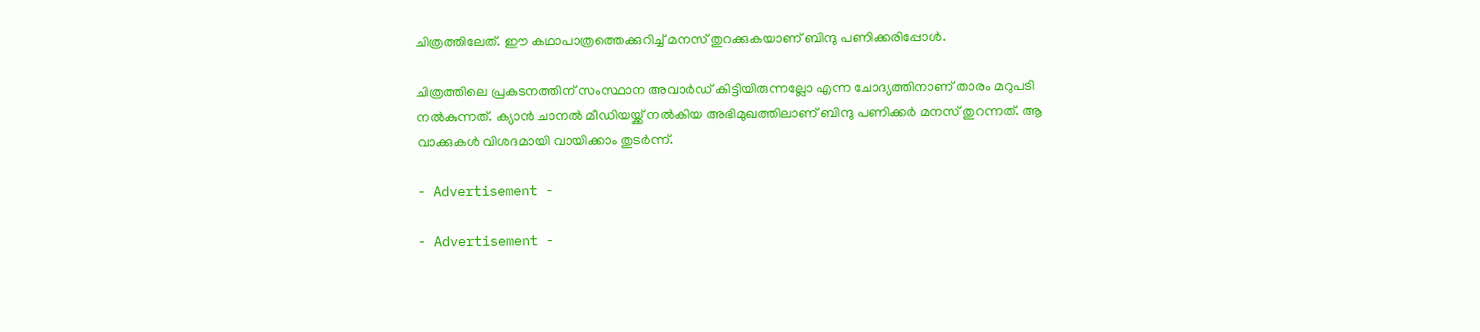ചിത്രത്തിലേത്. ഈ കഥാപാത്രത്തെക്കുറിച്ച് മനസ് തുറക്കുകയാണ് ബിന്ദു പണിക്കരിപ്പോള്‍.

ചിത്രത്തിലെ പ്രകടനത്തിന് സംസ്ഥാന അവാര്‍ഡ് കിട്ടിയിരുന്നല്ലോ എന്ന ചോദ്യത്തിനാണ് താരം മറുപടി നല്‍കുന്നത്. ക്യാന്‍ ചാനല്‍ മീഡിയയ്ക്ക് നല്‍കിയ അഭിമുഖത്തിലാണ് ബിന്ദു പണിക്കര്‍ മനസ് തുറന്നത്. ആ വാക്കുകള്‍ വിശദമായി വായിക്കാം തുടര്‍ന്ന്.

- Advertisement -

- Advertisement -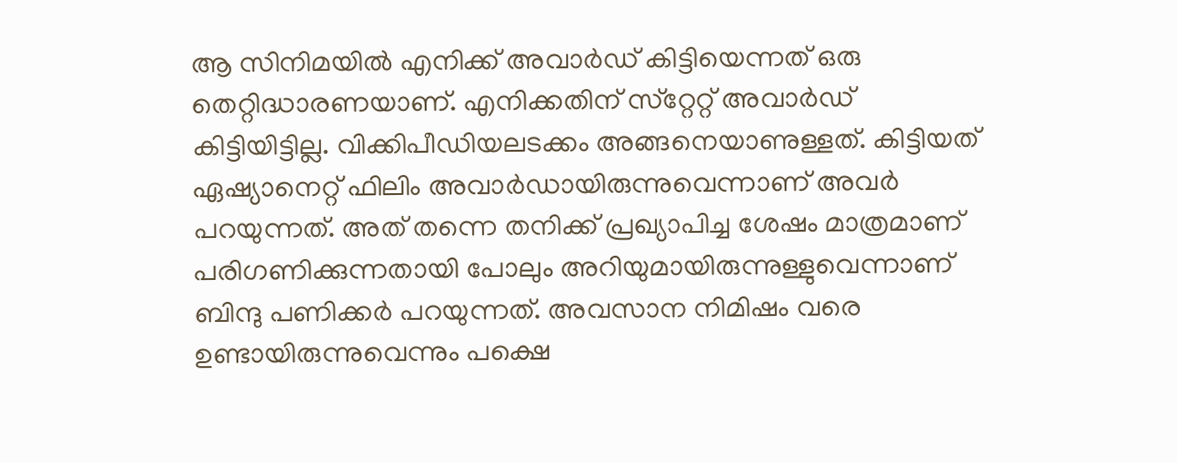ആ സിനിമയില്‍ എനിക്ക് അവാര്‍ഡ് കിട്ടിയെന്നത് ഒരു തെറ്റിദ്ധാരണയാണ്. എനിക്കതിന് സ്‌റ്റേറ്റ് അവാര്‍ഡ് കിട്ടിയിട്ടില്ല. വിക്കിപീഡിയലടക്കം അങ്ങനെയാണുള്ളത്. കിട്ടിയത് ഏഷ്യാനെറ്റ് ഫിലിം അവാര്‍ഡായിരുന്നുവെന്നാണ് അവർ പറയുന്നത്. അത് തന്നെ തനിക്ക് പ്രഖ്യാപിച്ച ശേഷം മാത്രമാണ് പരിഗണിക്കുന്നതായി പോലും അറിയുമായിരുന്നുള്ളുവെന്നാണ് ബിന്ദു പണിക്കർ പറയുന്നത്. അവസാന നിമിഷം വരെ ഉണ്ടായിരുന്നുവെന്നും പക്ഷെ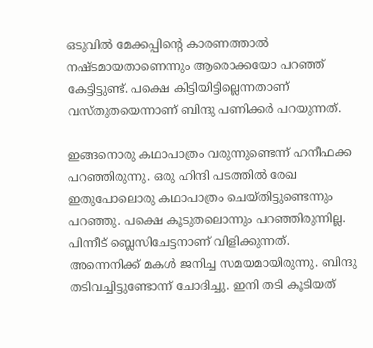ഒടുവില്‍ മേക്കപ്പിന്റെ കാരണത്താല്‍ നഷ്ടമായതാണെന്നും ആരൊക്കയോ പറഞ്ഞ് കേട്ടിട്ടുണ്ട്. പക്ഷെ കിട്ടിയിട്ടില്ലെന്നതാണ് വസ്തുതയെന്നാണ് ബിന്ദു പണിക്കര്‍ പറയുന്നത്.

ഇങ്ങനൊരു കഥാപാത്രം വരുന്നുണ്ടെന്ന് ഹനീഫക്ക പറഞ്ഞിരുന്നു. ഒരു ഹിന്ദി പടത്തില്‍ രേഖ ഇതുപോലൊരു കഥാപാത്രം ചെയ്തിട്ടുണ്ടെന്നും പറഞ്ഞു. പക്ഷെ കൂടുതലൊന്നും പറഞ്ഞിരുന്നില്ല. പിന്നീട് ബ്ലെസിചേട്ടനാണ് വിളിക്കുന്നത്. അന്നെനിക്ക് മകള്‍ ജനിച്ച സമയമായിരുന്നു. ബിന്ദു തടിവച്ചിട്ടുണ്ടോന്ന് ചോദിച്ചു. ഇനി തടി കൂടിയത്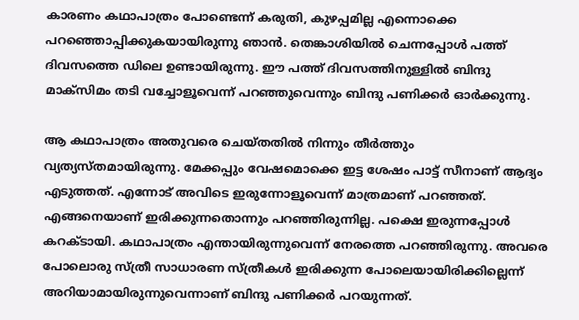കാരണം കഥാപാത്രം പോണ്ടെന്ന് കരുതി, കുഴപ്പമില്ല എന്നൊക്കെ പറഞ്ഞൊപ്പിക്കുകയായിരുന്നു ഞാന്‍. തെങ്കാശിയില്‍ ചെന്നപ്പോള്‍ പത്ത് ദിവസത്തെ ഡിലെ ഉണ്ടായിരുന്നു. ഈ പത്ത് ദിവസത്തിനുള്ളില്‍ ബിന്ദു മാക്‌സിമം തടി വച്ചോളൂവെന്ന് പറഞ്ഞുവെന്നും ബിന്ദു പണിക്കര്‍ ഓര്‍ക്കുന്നു.

ആ കഥാപാത്രം അതുവരെ ചെയ്തതില്‍ നിന്നും തീര്‍ത്തും വ്യത്യസ്തമായിരുന്നു. മേക്കപ്പും വേഷമൊക്കെ ഇട്ട ശേഷം പാട്ട് സീനാണ് ആദ്യം എടുത്തത്. എന്നോട് അവിടെ ഇരുന്നോളൂവെന്ന് മാത്രമാണ് പറഞ്ഞത്. എങ്ങനെയാണ് ഇരിക്കുന്നതൊന്നും പറഞ്ഞിരുന്നില്ല. പക്ഷെ ഇരുന്നപ്പോള്‍ കറക്ടായി. കഥാപാത്രം എന്തായിരുന്നുവെന്ന് നേരത്തെ പറഞ്ഞിരുന്നു. അവരെ പോലൊരു സ്ത്രീ സാധാരണ സ്ത്രീകള്‍ ഇരിക്കുന്ന പോലെയായിരിക്കില്ലെന്ന് അറിയാമായിരുന്നുവെന്നാണ് ബിന്ദു പണിക്കർ പറയുന്നത്.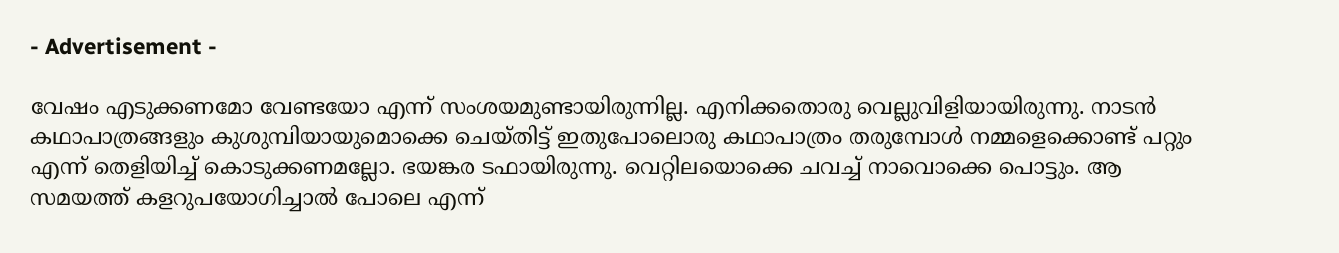- Advertisement -

വേഷം എടുക്കണമോ വേണ്ടയോ എന്ന് സംശയമുണ്ടായിരുന്നില്ല. എനിക്കതൊരു വെല്ലുവിളിയായിരുന്നു. നാടന്‍ കഥാപാത്രങ്ങളും കുശുമ്പിയായുമൊക്കെ ചെയ്തിട്ട് ഇതുപോലൊരു കഥാപാത്രം തരുമ്പോള്‍ നമ്മളെക്കൊണ്ട് പറ്റും എന്ന് തെളിയിച്ച് കൊടുക്കണമല്ലോ. ഭയങ്കര ടഫായിരുന്നു. വെറ്റിലയൊക്കെ ചവച്ച് നാവൊക്കെ പൊട്ടും. ആ സമയത്ത് കളറുപയോഗിച്ചാല്‍ പോലെ എന്ന്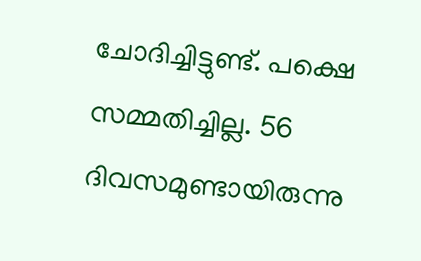ചോദിച്ചിട്ടുണ്ട്. പക്ഷെ സമ്മതിച്ചില്ല. 56 ദിവസമുണ്ടായിരുന്നു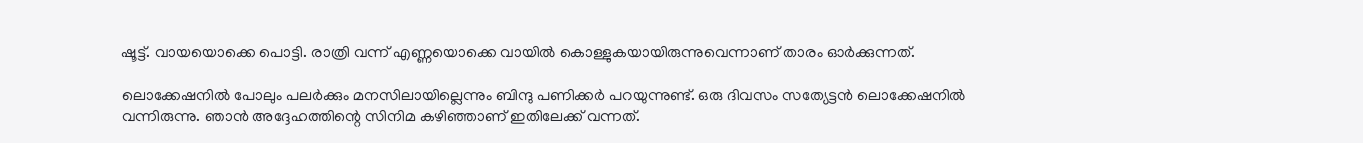ഷൂട്ട്. വായയൊക്കെ പൊട്ടി. രാത്രി വന്ന് എണ്ണയൊക്കെ വായില്‍ കൊള്ളുകയായിരുന്നുവെന്നാണ് താരം ഓർക്കുന്നത്.

ലൊക്കേഷനില്‍ പോലും പലര്‍ക്കും മനസിലായില്ലെന്നും ബിന്ദു പണിക്കർ പറയുന്നുണ്ട്. ഒരു ദിവസം സത്യേട്ടന്‍ ലൊക്കേഷനില്‍ വന്നിരുന്നു. ഞാന്‍ അദ്ദേഹത്തിന്റെ സിനിമ കഴിഞ്ഞാണ് ഇതിലേക്ക് വന്നത്.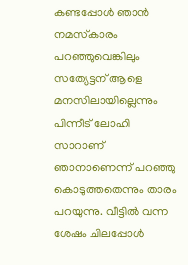കണ്ടപ്പോള്‍ ഞാന്‍ നമസ്‌കാരം പറഞ്ഞുവെങ്കിലും സത്യേട്ടന് ആളെ മനസിലായില്ലെന്നും പിന്നീട് ലോഹി സാറാണ് ഞാനാണെന്ന് പറഞ്ഞു കൊടുത്തതെന്നും താരം പറയുന്നു. വീട്ടില്‍ വന്ന ശേഷം ചിലപ്പോള്‍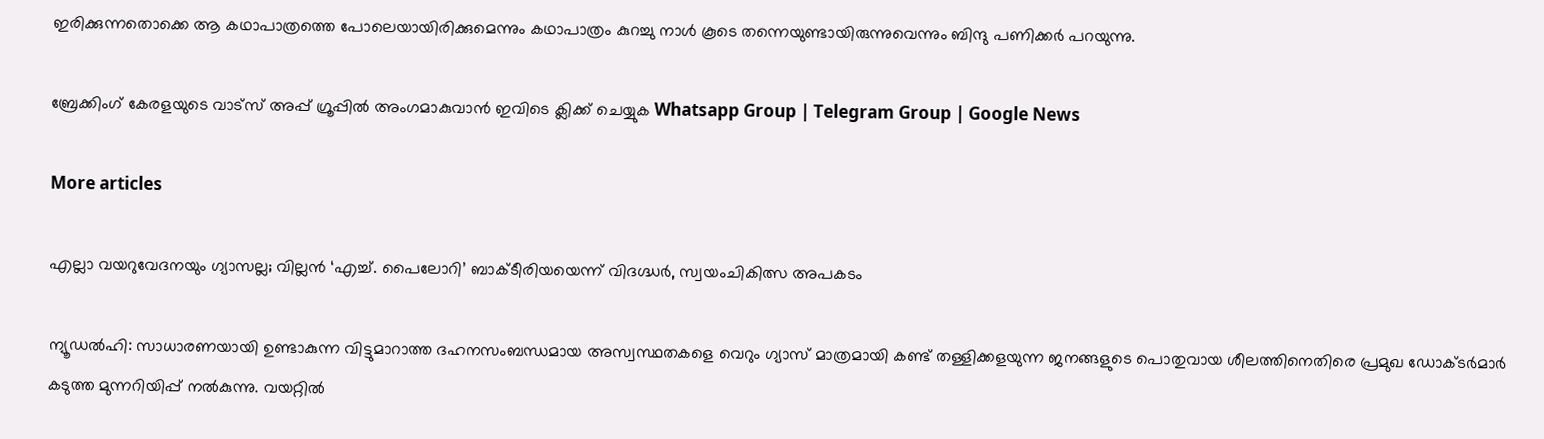ഇരിക്കുന്നതൊക്കെ ആ കഥാപാത്രത്തെ പോലെയായിരിക്കുമെന്നും കഥാപാത്രം കുറച്ചു നാള്‍ കൂടെ തന്നെയുണ്ടായിരുന്നുവെന്നും ബിന്ദു പണിക്കര്‍ പറയുന്നു.

ബ്രേക്കിംഗ് കേരളയുടെ വാട്സ് അപ്പ് ഗ്രൂപ്പിൽ അംഗമാകുവാൻ ഇവിടെ ക്ലിക്ക് ചെയ്യുക Whatsapp Group | Telegram Group | Google News

More articles

എല്ലാ വയറുവേദനയും ഗ്യാസല്ല; വില്ലൻ ‘എച്ച്. പൈലോറി’ ബാക്ടീരിയയെന്ന് വിദഗ്ദ്ധർ, സ്വയംചികിത്സ അപകടം

ന്യൂഡൽഹി: സാധാരണയായി ഉണ്ടാകുന്ന വിട്ടുമാറാത്ത ദഹനസംബന്ധമായ അസ്വസ്ഥതകളെ വെറും ഗ്യാസ് മാത്രമായി കണ്ട് തള്ളിക്കളയുന്ന ജനങ്ങളുടെ പൊതുവായ ശീലത്തിനെതിരെ പ്രമുഖ ഡോക്ടർമാർ കടുത്ത മുന്നറിയിപ്പ് നൽകുന്നു. വയറ്റിൽ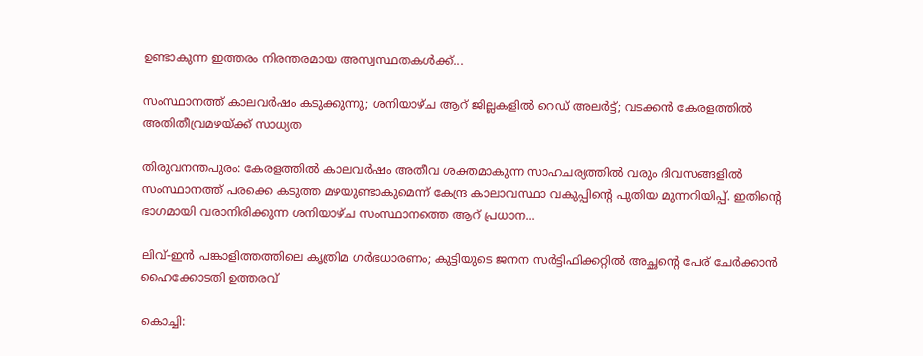ഉണ്ടാകുന്ന ഇത്തരം നിരന്തരമായ അസ്വസ്ഥതകൾക്ക്...

സംസ്ഥാനത്ത് കാലവർഷം കടുക്കുന്നു; ശനിയാഴ്ച ആറ് ജില്ലകളിൽ റെഡ് അലർട്ട്; വടക്കൻ കേരളത്തിൽ അതിതീവ്രമഴയ്ക്ക് സാധ്യത

തിരുവനന്തപുരം: കേരളത്തിൽ കാലവർഷം അതീവ ശക്തമാകുന്ന സാഹചര്യത്തിൽ വരും ദിവസങ്ങളിൽ സംസ്ഥാനത്ത് പരക്കെ കടുത്ത മഴയുണ്ടാകുമെന്ന് കേന്ദ്ര കാലാവസ്ഥാ വകുപ്പിന്റെ പുതിയ മുന്നറിയിപ്പ്. ഇതിന്റെ ഭാഗമായി വരാനിരിക്കുന്ന ശനിയാഴ്ച സംസ്ഥാനത്തെ ആറ് പ്രധാന...

ലിവ്-ഇൻ പങ്കാളിത്തത്തിലെ കൃത്രിമ ഗർഭധാരണം; കുട്ടിയുടെ ജനന സർട്ടിഫിക്കറ്റിൽ അച്ഛന്റെ പേര് ചേർക്കാൻ ഹൈക്കോടതി ഉത്തരവ്

കൊച്ചി: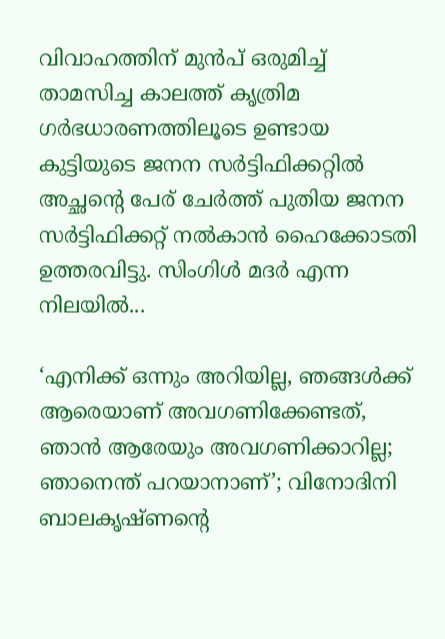വിവാഹത്തിന് മുൻപ് ഒരുമിച്ച് താമസിച്ച കാലത്ത് കൃത്രിമ ഗർഭധാരണത്തിലൂടെ ഉണ്ടായ കുട്ടിയുടെ ജനന സർട്ടിഫിക്കറ്റിൽ അച്ഛന്റെ പേര് ചേർത്ത് പുതിയ ജനന സർട്ടിഫിക്കറ്റ് നൽകാൻ ഹൈക്കോടതി ഉത്തരവിട്ടു. സിംഗിൾ മദർ എന്ന നിലയിൽ...

‘എനിക്ക് ഒന്നും അറിയില്ല, ഞങ്ങള്‍ക്ക് ആരെയാണ് അവഗണിക്കേണ്ടത്, ഞാന്‍ ആരേയും അവഗണിക്കാറില്ല; ഞാനെന്ത് പറയാനാണ്’; വിനോദിനി ബാലകൃഷ്ണന്റെ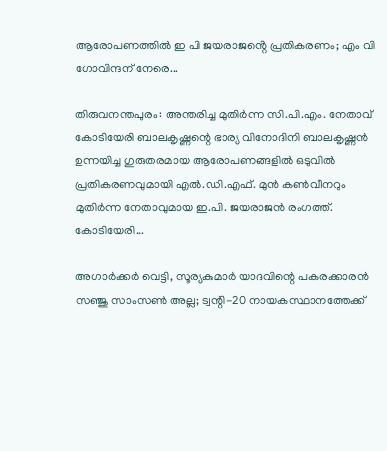ആരോപണത്തില്‍ ഇ പി ജയരാജൻ്റെ പ്രതികരണം; എം വി ഗോവിന്ദന് നേരെ...

തിരുവനന്തപുരം: അന്തരിച്ച മുതിര്‍ന്ന സി.പി.എം. നേതാവ് കോടിയേരി ബാലകൃഷ്ണന്റെ ഭാര്യ വിനോദിനി ബാലകൃഷ്ണന്‍ ഉന്നയിച്ച ഗുരുതരമായ ആരോപണങ്ങളില്‍ ഒടുവില്‍ പ്രതികരണവുമായി എല്‍.ഡി.എഫ്. മുന്‍ കണ്‍വീനറും മുതിര്‍ന്ന നേതാവുമായ ഇ.പി. ജയരാജന്‍ രംഗത്ത്. കോടിയേരി...

അഗാർക്കർ വെട്ടി, സൂര്യകുമാര്‍ യാദവിന്റെ പകരക്കാരന്‍ സഞ്ജു സാംസണ്‍ അല്ല; ട്വന്റി-20 നായകസ്ഥാനത്തേക്ക്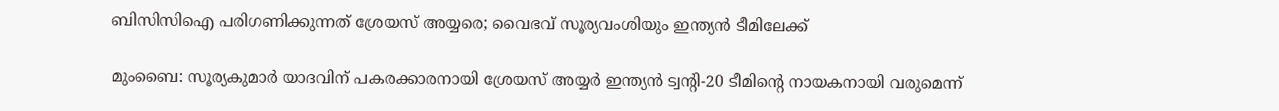ബിസിസിഐ പരിഗണിക്കുന്നത് ശ്രേയസ് അയ്യരെ; വൈഭവ് സൂര്യവംശിയും ഇന്ത്യന്‍ ടീമിലേക്ക്

മുംബൈ: സൂര്യകുമാര്‍ യാദവിന് പകരക്കാരനായി ശ്രേയസ് അയ്യര്‍ ഇന്ത്യന്‍ ട്വന്റി-20 ടീമിന്റെ നായകനായി വരുമെന്ന്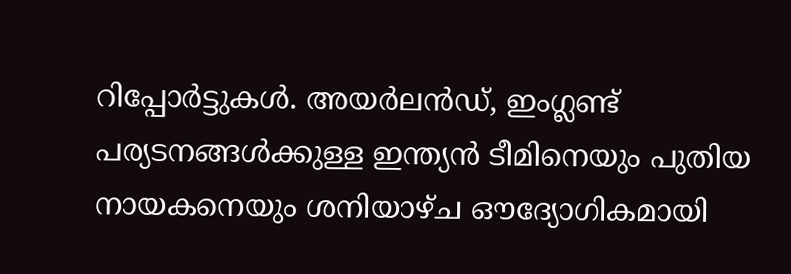റിപ്പോര്‍ട്ടുകള്‍. അയര്‍ലന്‍ഡ്, ഇംഗ്ലണ്ട് പര്യടനങ്ങള്‍ക്കുള്ള ഇന്ത്യന്‍ ടീമിനെയും പുതിയ നായകനെയും ശനിയാഴ്ച ഔദ്യോഗികമായി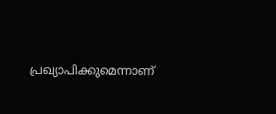പ്രഖ്യാപിക്കുമെന്നാണ്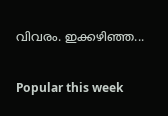വിവരം. ഇക്കഴിഞ്ഞ...

Popular this week